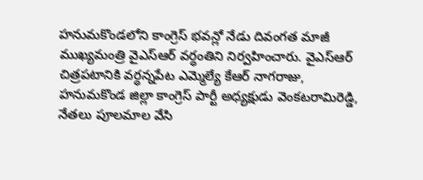హనుమకొండలోని కాంగ్రెస్ భవన్లో నేడు దివంగత మాజీ ముఖ్యమంత్రి వైఎస్ఆర్ వర్ధంతిని నిర్వహించారు. వైఎస్ఆర్ చిత్రపటానికి వర్ధన్నపేట ఎమ్మెల్యే కేఆర్ నాగరాజు, హనుమకొండ జిల్లా కాంగ్రెస్ పార్టీ అధ్యక్షుడు వెంకటరామిరెడ్డి, నేతలు పూలమాల వేసి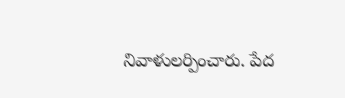నివాళులర్పించారు. పేద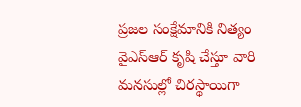ప్రజల సంక్షేమానికి నిత్యం వైఎస్ఆర్ కృషి చేస్తూ వారి మనసుల్లో చిరస్థాయిగా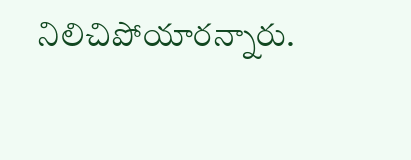నిలిచిపోయారన్నారు.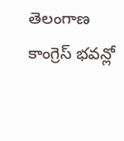తెలంగాణ
కాంగ్రెస్ భవన్లో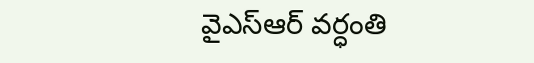వైఎస్ఆర్ వర్ధంతి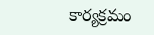కార్యక్రమం